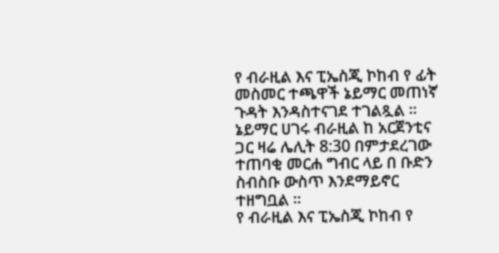የ ብራዚል እና ፒኤስጂ ኮከብ የ ፊት መስመር ተጫዋች ኔይማር መጠነኛ ጉዳት እንዳስተናገደ ተገልጿል ።
ኔይማር ሀገሩ ብራዚል ከ አርጀንቲና ጋር ዛሬ ሌሊት 8:30 በምታደረገው ተጠባቂ መርሐ ግብር ላይ በ ቡድን ስብስቡ ውስጥ እንደማይኖር ተዘግቧል ።
የ ብራዚል እና ፒኤስጂ ኮከብ የ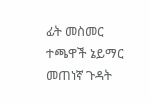ፊት መስመር ተጫዋች ኔይማር መጠነኛ ጉዳት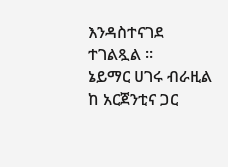እንዳስተናገደ ተገልጿል ።
ኔይማር ሀገሩ ብራዚል ከ አርጀንቲና ጋር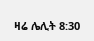ዛሬ ሌሊት 8:30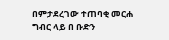በምታደረገው ተጠባቂ መርሐ ግብር ላይ በ ቡድን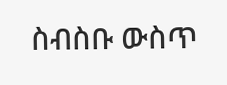ስብስቡ ውስጥ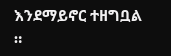እንደማይኖር ተዘግቧል ።